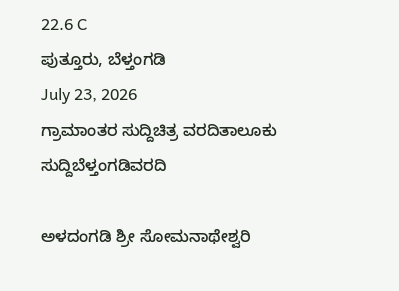22.6 C
ಪುತ್ತೂರು, ಬೆಳ್ತಂಗಡಿ
July 23, 2026
ಗ್ರಾಮಾಂತರ ಸುದ್ದಿಚಿತ್ರ ವರದಿತಾಲೂಕು ಸುದ್ದಿಬೆಳ್ತಂಗಡಿವರದಿ

ಅಳದಂಗಡಿ ಶ್ರೀ ಸೋಮನಾಥೇಶ್ವರಿ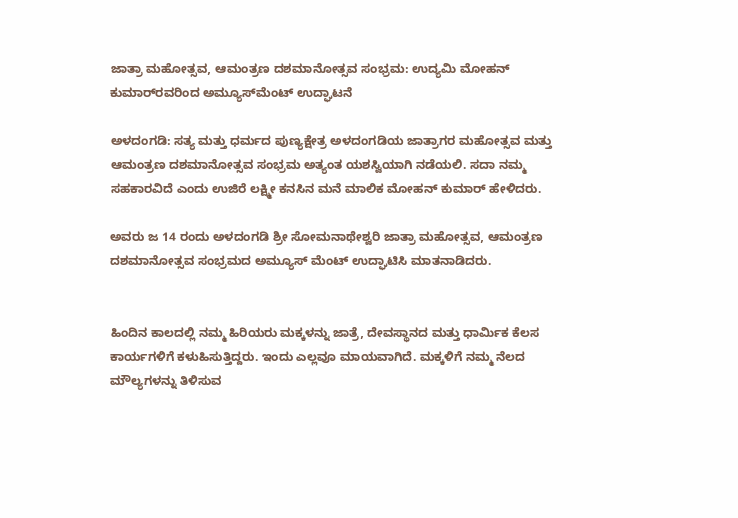ಜಾತ್ರಾ ಮಹೋತ್ಸವ, ಆಮಂತ್ರಣ ದಶಮಾನೋತ್ಸವ ಸಂಭ್ರಮ: ಉದ್ಯಮಿ ಮೋಹನ್ ಕುಮಾರ್‌ರವರಿಂದ ಅಮ್ಯೂಸ್‌ಮೆಂಟ್ ಉದ್ಘಾಟನೆ

ಅಳದಂಗಡಿ: ಸತ್ಯ ಮತ್ತು ಧರ್ಮದ ಪುಣ್ಯಕ್ಷೇತ್ರ ಅಳದಂಗಡಿಯ ಜಾತ್ರಾಗರ ಮಹೋತ್ಸವ ಮತ್ತು ಆಮಂತ್ರಣ ದಶಮಾನೋತ್ಸವ ಸಂಭ್ರಮ ಅತ್ಯಂತ ಯಶಸ್ವಿಯಾಗಿ ನಡೆಯಲಿ. ಸದಾ ನಮ್ಮ ಸಹಕಾರವಿದೆ ಎಂದು ಉಜಿರೆ ಲಕ್ಷ್ಮೀ ಕನಸಿನ ಮನೆ ಮಾಲಿಕ ಮೋಹನ್ ಕುಮಾರ್ ಹೇಳಿದರು.

ಅವರು ಜ 14 ರಂದು ಅಳದಂಗಡಿ ಶ್ರೀ ಸೋಮನಾಥೇಶ್ವರಿ ಜಾತ್ರಾ ಮಹೋತ್ಸವ, ಆಮಂತ್ರಣ ದಶಮಾನೋತ್ಸವ ಸಂಭ್ರಮದ ಅಮ್ಯೂಸ್ ಮೆಂಟ್ ಉದ್ಘಾಟಿಸಿ ಮಾತನಾಡಿದರು.


ಹಿಂದಿನ ಕಾಲದಲ್ಲಿ ನಮ್ಮ ಹಿರಿಯರು ಮಕ್ಕಳನ್ನು ಜಾತ್ರೆ, ದೇವಸ್ಥಾನದ ಮತ್ತು ಧಾರ್ಮಿಕ ಕೆಲಸ ಕಾರ್ಯಗಳಿಗೆ ಕಳುಹಿಸುತ್ತಿದ್ದರು. ಇಂದು ಎಲ್ಲವೂ ಮಾಯವಾಗಿದೆ. ಮಕ್ಕಳಿಗೆ ನಮ್ಮ ನೆಲದ ಮೌಲ್ಯಗಳನ್ನು ತಿಳಿಸುವ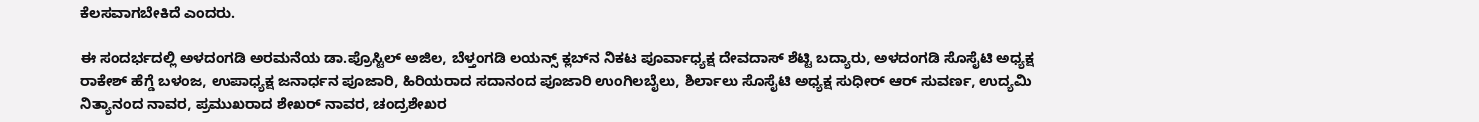ಕೆಲಸವಾಗಬೇಕಿದೆ ಎಂದರು.

ಈ ಸಂದರ್ಭದಲ್ಲಿ ಅಳದಂಗಡಿ ಅರಮನೆಯ ಡಾ.ಪ್ರೊಸ್ಟಿಲ್ ಅಜಿಲ, ಬೆಳ್ತಂಗಡಿ ಲಯನ್ಸ್ ಕ್ಲಬ್‌ನ ನಿಕಟ ಪೂರ್ವಾಧ್ಯಕ್ಷ ದೇವದಾಸ್ ಶೆಟ್ಟಿ ಬದ್ಯಾರು, ಅಳದಂಗಡಿ ಸೊಸೈಟಿ ಅಧ್ಯಕ್ಷ ರಾಕೇಶ್ ಹೆಗ್ಡೆ ಬಳಂಜ, ಉಪಾಧ್ಯಕ್ಷ ಜನಾರ್ಧನ ಪೂಜಾರಿ, ಹಿರಿಯರಾದ ಸದಾನಂದ ಪೂಜಾರಿ ಉಂಗಿಲಬೈಲು, ಶಿರ್ಲಾಲು ಸೊಸೈಟಿ ಅಧ್ಯಕ್ಷ ಸುಧೀರ್ ಆರ್ ಸುವರ್ಣ, ಉದ್ಯಮಿ ನಿತ್ಯಾನಂದ ನಾವರ, ಪ್ರಮುಖರಾದ ಶೇಖರ್ ನಾವರ, ಚಂದ್ರಶೇಖರ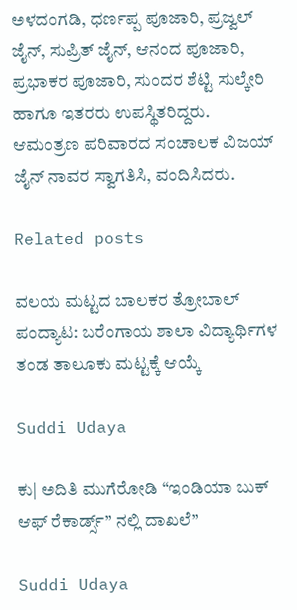ಅಳದಂಗಡಿ, ಧರ್ಣಪ್ಪ ಪೂಜಾರಿ, ಪ್ರಜ್ವಲ್ ಜೈನ್, ಸುಪ್ರಿತ್ ಜೈನ್, ಆನಂದ ಪೂಜಾರಿ, ಪ್ರಭಾಕರ ಪೂಜಾರಿ, ಸುಂದರ ಶೆಟ್ಟಿ ಸುಲ್ಕೇರಿ ಹಾಗೂ ಇತರರು ಉಪಸ್ಥಿತರಿದ್ದರು.
ಆಮಂತ್ರಣ ಪರಿವಾರದ ಸಂಚಾಲಕ ವಿಜಯ್ ಜೈನ್ ನಾವರ ಸ್ವಾಗತಿಸಿ, ವಂದಿಸಿದರು.

Related posts

ವಲಯ ಮಟ್ಟದ ಬಾಲಕರ ತ್ರೋಬಾಲ್ ಪಂದ್ಯಾಟ: ಬರೆಂಗಾಯ ಶಾಲಾ ವಿದ್ಯಾರ್ಥಿಗಳ ತಂಡ ತಾಲೂಕು ಮಟ್ಟಕ್ಕೆ ಆಯ್ಕೆ

Suddi Udaya

ಕು| ಅದಿತಿ ಮುಗೆರೋಡಿ “ಇಂಡಿಯಾ ಬುಕ್ ಆಫ್ ರೆಕಾರ್ಡ್ಸ್” ನಲ್ಲಿ ದಾಖಲೆ”

Suddi Udaya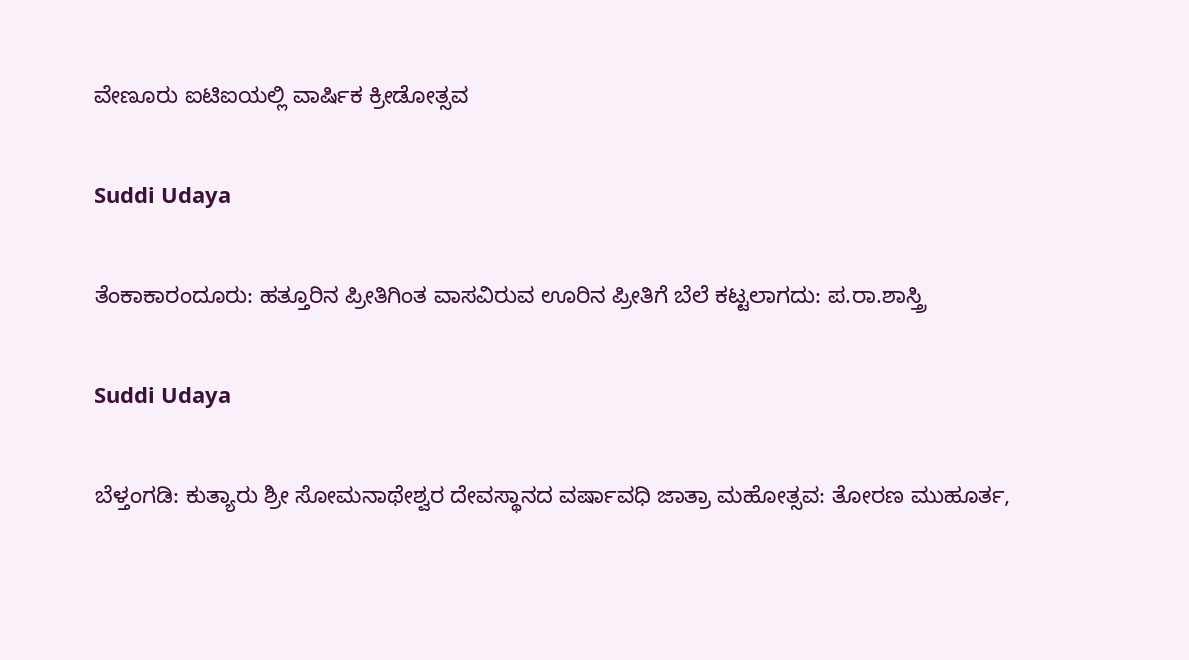ವೇಣೂರು ಐಟಿಐಯಲ್ಲಿ ವಾರ್ಷಿಕ ಕ್ರೀಡೋತ್ಸವ

Suddi Udaya

ತೆಂಕಾಕಾರಂದೂರು: ಹತ್ತೂರಿನ ಪ್ರೀತಿಗಿಂತ ವಾಸವಿರುವ ಊರಿನ ಪ್ರೀತಿಗೆ ಬೆಲೆ ಕಟ್ಟಲಾಗದು: ಪ.ರಾ.ಶಾಸ್ತ್ರಿ

Suddi Udaya

ಬೆಳ್ತಂಗಡಿ: ಕುತ್ಯಾರು ಶ್ರೀ ಸೋಮನಾಥೇಶ್ವರ ದೇವಸ್ಥಾನದ ವರ್ಷಾವಧಿ ಜಾತ್ರಾ ಮಹೋತ್ಸವ: ತೋರಣ ಮುಹೂರ್ತ,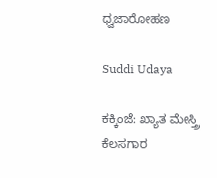ಧ್ವಜಾರೋಹಣ

Suddi Udaya

ಕಕ್ಕಿಂಜೆ: ಖ್ಯಾತ ಮೇಸ್ತ್ರಿ ಕೆಲಸಗಾರ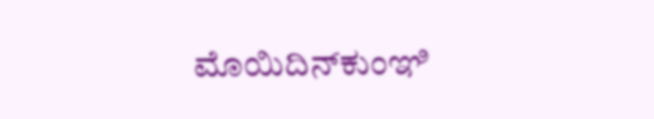ಮೊಯಿದಿನ್‌ಕುಂಞಿ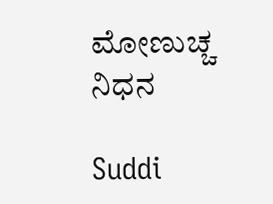ಮೋಣುಚ್ಚ ನಿಧನ

Suddi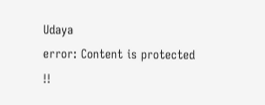Udaya
error: Content is protected !!